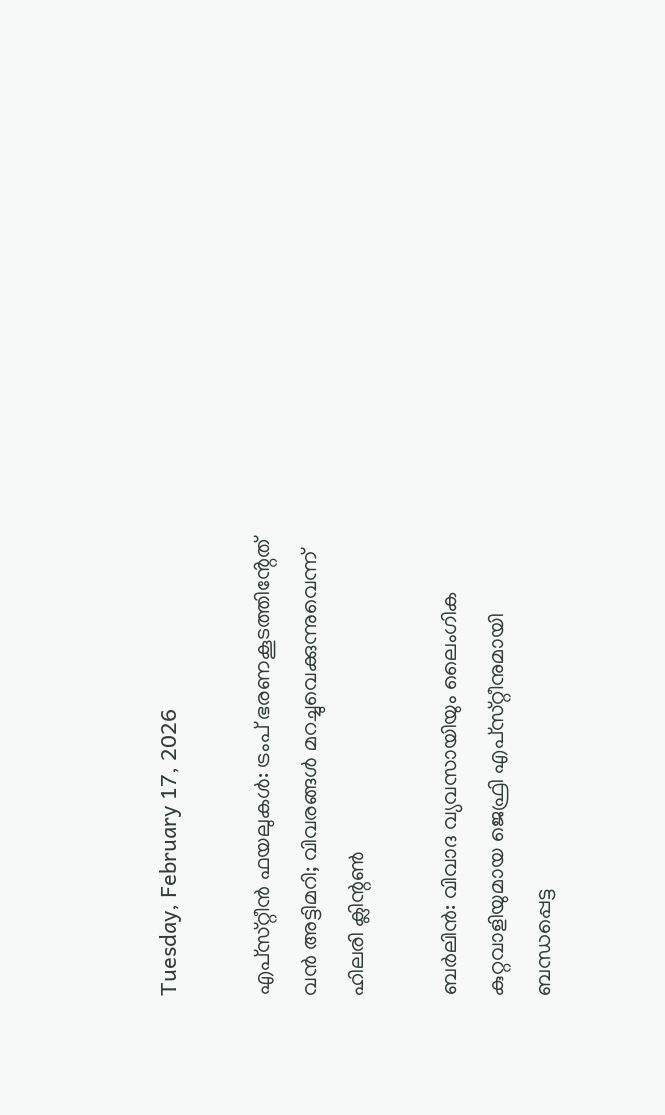Tuesday, February 17, 2026

എപ്‌സ്‌റ്റീൻ ഫയലുകൾ: ട്രംപ് ഭരണകൂടത്തിൻ്റേത്‌ വൻ അട്ടിമറി; വിവരങ്ങൾ മറച്ചുവെക്കുന്നുവെന്ന് ഹിലരി ക്ലിന്റൺ

ബർലിൻ: വിവാദ വ്യവസായിയും ലൈംഗിക കുറ്റവാളിയുമായ ജെഫ്രി എപ്‌സ്‌റ്റീനുമായി ബന്ധപ്പെട്ട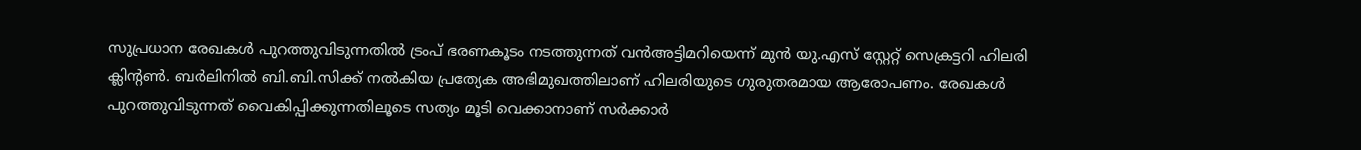സുപ്രധാന രേഖകൾ പുറത്തുവിടുന്നതിൽ ട്രംപ് ഭരണകൂടം നടത്തുന്നത്‌ വൻഅട്ടിമറിയെന്ന്‌ മുൻ യു.എസ് സ്റ്റേറ്റ് സെക്രട്ടറി ഹിലരി ക്ലിന്റൺ. ബർലിനിൽ ബി.ബി.സിക്ക് നൽകിയ പ്രത്യേക അഭിമുഖത്തിലാണ് ഹിലരിയുടെ ഗുരുതരമായ ആരോപണം. രേഖകൾ പുറത്തുവിടുന്നത് വൈകിപ്പിക്കുന്നതിലൂടെ സത്യം മൂടി വെക്കാനാണ് സർക്കാർ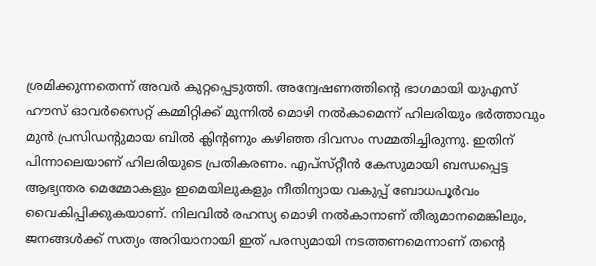ശ്രമിക്കുന്നതെന്ന് അവർ കുറ്റപ്പെടുത്തി. അന്വേഷണത്തിന്റെ ഭാഗമായി യുഎസ് ഹൗസ് ഓവർസൈറ്റ് കമ്മിറ്റിക്ക് മുന്നിൽ മൊഴി നൽകാമെന്ന്‌ ഹിലരിയും ഭർത്താവും മുൻ പ്രസിഡന്റുമായ ബിൽ ക്ലിന്റണും കഴിഞ്ഞ ദിവസം സമ്മതിച്ചിരുന്നു. ഇതിന് പിന്നാലെയാണ് ഹിലരിയുടെ പ്രതികരണം. എപ്‌സ്‌റ്റീൻ കേസുമായി ബന്ധപ്പെട്ട ആഭ്യന്തര മെമ്മോകളും ഇമെയിലുകളും നീതിന്യായ വകുപ്പ് ബോധപൂർവം വൈകിപ്പിക്കുകയാണ്‌. നിലവിൽ രഹസ്യ മൊഴി നൽകാനാണ് തീരുമാനമെങ്കിലും, ജനങ്ങൾക്ക് സത്യം അറിയാനായി ഇത് പരസ്യമായി നടത്തണമെന്നാണ് തന്റെ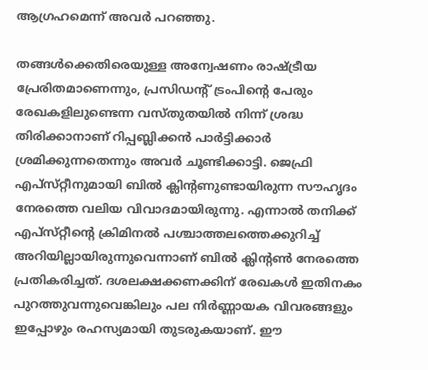ആഗ്രഹമെന്ന് അവർ പറഞ്ഞു.

തങ്ങൾക്കെതിരെയുള്ള അന്വേഷണം രാഷ്ട്രീയ പ്രേരിതമാണെന്നും, പ്രസിഡന്റ് ട്രംപിന്റെ പേരും രേഖകളിലുണ്ടെന്ന വസ്തുതയിൽ നിന്ന് ശ്രദ്ധ തിരിക്കാനാണ് റിപ്പബ്ലിക്കൻ പാർട്ടിക്കാർ ശ്രമിക്കുന്നതെന്നും അവർ ചൂണ്ടിക്കാട്ടി. ജെഫ്രി എപ്‌സ്‌റ്റീനുമായി ബിൽ ക്ലിന്റണുണ്ടായിരുന്ന സൗഹൃദം നേരത്തെ വലിയ വിവാദമായിരുന്നു. എന്നാൽ തനിക്ക് എപ്‌സ്‌റ്റീൻ്റെ ക്രിമിനൽ പശ്ചാത്തലത്തെക്കുറിച്ച് അറിയില്ലായിരുന്നുവെന്നാണ് ബിൽ ക്ലിന്റൺ നേരത്തെ പ്രതികരിച്ചത്‌. ദശലക്ഷക്കണക്കിന് രേഖകൾ ഇതിനകം പുറത്തുവന്നുവെങ്കിലും പല നിർണ്ണായക വിവരങ്ങളും ഇപ്പോഴും രഹസ്യമായി തുടരുകയാണ്. ഈ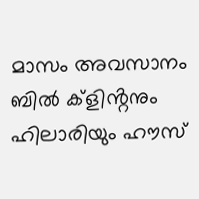മാസം അവസാനം ബിൽ ക്ളിൻ്റനും ഹിലാരിയും ഹൗസ്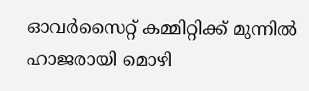ഓവർസൈറ്റ് കമ്മിറ്റിക്ക് മുന്നിൽ ഹാജരായി മൊഴി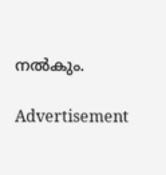നൽകും.

Advertisement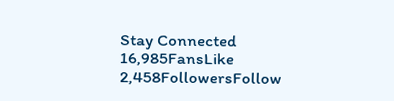Stay Connected
16,985FansLike
2,458FollowersFollow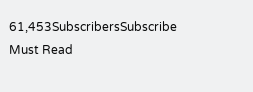61,453SubscribersSubscribe
Must Read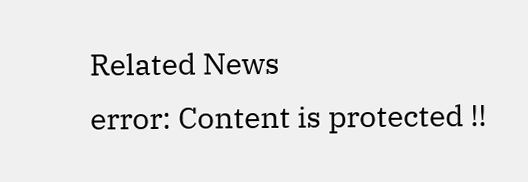Related News
error: Content is protected !!